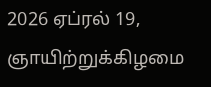2026 ஏப்ரல் 19, ஞாயிற்றுக்கிழமை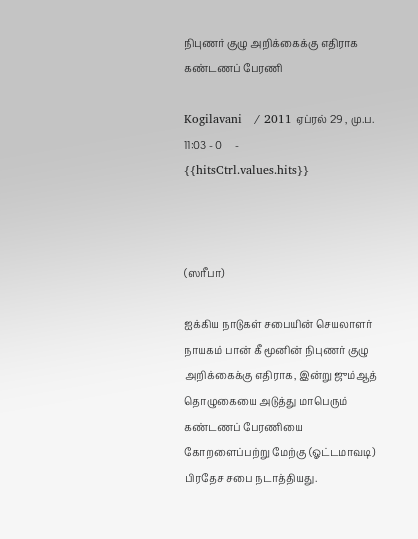நிபுணர் குழு அறிக்கைக்கு எதிராக கண்டணப் பேரணி

Kogilavani   / 2011 ஏப்ரல் 29 , மு.ப. 11:03 - 0     - {{hitsCtrl.values.hits}}



(ஸரீபா)

ஐக்கிய நாடுகள் சபையின் செயலாளர் நாயகம் பான் கீ மூனின் நிபுணர் குழு அறிக்கைக்கு எதிராக, இன்று ஜும்ஆத் தொழுகையை அடுத்து மாபெரும் கண்டணப் பேரணியை கோறளைப்பற்று மேற்கு (ஓட்டமாவடி) பிரதேச சபை நடாத்தியது.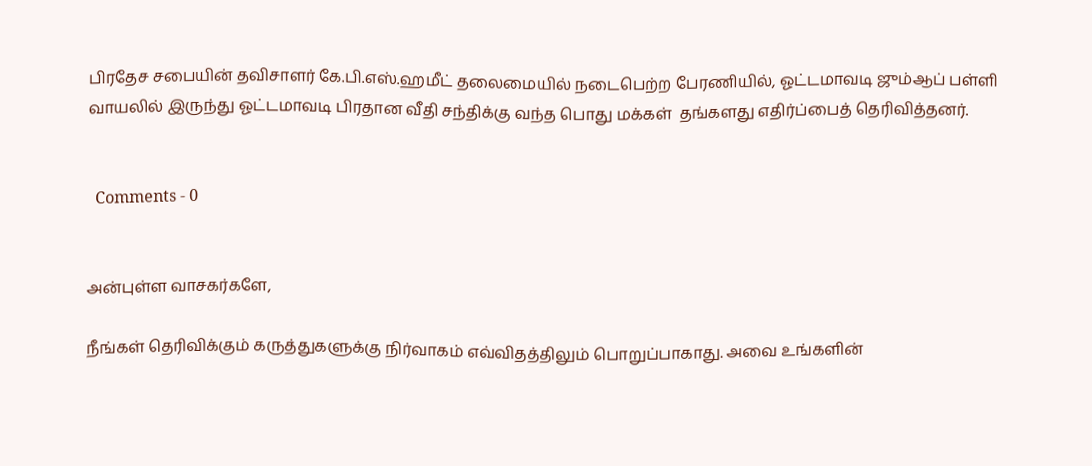பிரதேச சபையின் தவிசாளர் கே.பி.எஸ்.ஹமீட் தலைமையில் நடைபெற்ற பேரணியில், ஓட்டமாவடி ஜும்ஆப் பள்ளி வாயலில் இருந்து ஓட்டமாவடி பிரதான வீதி சந்திக்கு வந்த பொது மக்கள்  தங்களது எதிர்ப்பைத் தெரிவித்தனர்.


  Comments - 0


அன்புள்ள வாசகர்களே,

நீங்கள் தெரிவிக்கும் கருத்துகளுக்கு நிர்வாகம் எவ்விதத்திலும் பொறுப்பாகாது. அவை உங்களின்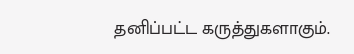தனிப்பட்ட கருத்துகளாகும்.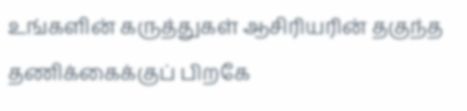உங்களின் கருத்துகள் ஆசிரியரின் தகுந்த தணிக்கைக்குப் பிறகே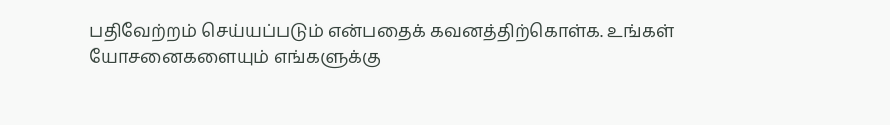பதிவேற்றம் செய்யப்படும் என்பதைக் கவனத்திற்கொள்க. உங்கள் யோசனைகளையும் எங்களுக்கு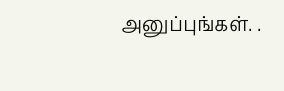அனுப்புங்கள். .